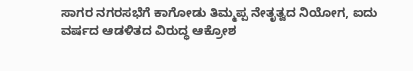ಸಾಗರ ನಗರಸಭೆಗೆ ಕಾಗೋಡು ತಿಮ್ಮಪ್ಪ ನೇತೃತ್ವದ ನಿಯೋಗ, ಐದು ವರ್ಷದ ಆಡಳಿತದ ವಿರು‍ದ್ಧ ಆಕ್ರೋಶ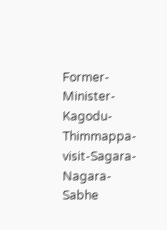Former-Minister-Kagodu-Thimmappa-visit-Sagara-Nagara-Sabhe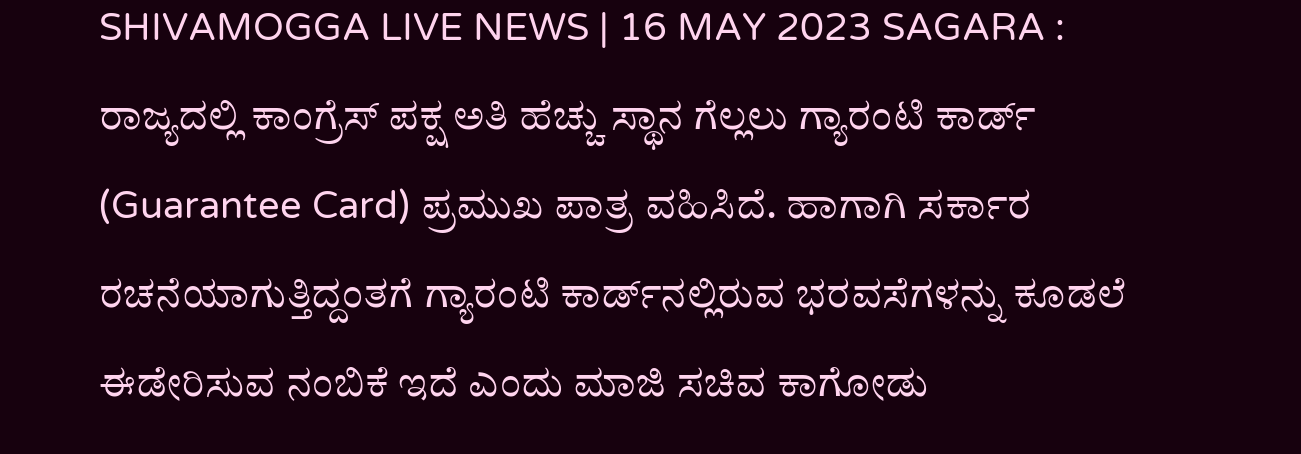SHIVAMOGGA LIVE NEWS | 16 MAY 2023 SAGARA : ರಾಜ್ಯದಲ್ಲಿ ಕಾಂಗ್ರೆಸ್‌ ಪಕ್ಷ ಅತಿ ಹೆಚ್ಚು ಸ್ಥಾನ ಗೆಲ್ಲಲು ಗ್ಯಾರಂಟಿ ಕಾರ್ಡ್‌ (Guarantee Card) ಪ್ರಮುಖ ಪಾತ್ರ ವಹಿಸಿದೆ. ಹಾಗಾಗಿ ಸರ್ಕಾರ ರಚನೆಯಾಗುತ್ತಿದ್ದಂತಗೆ ಗ್ಯಾರಂಟಿ ಕಾರ್ಡ್‌ನಲ್ಲಿರುವ ಭರವಸೆಗಳನ್ನು ಕೂಡಲೆ ಈಡೇರಿಸುವ ನಂಬಿಕೆ ಇದೆ ಎಂದು ಮಾಜಿ ಸಚಿವ ಕಾಗೋಡು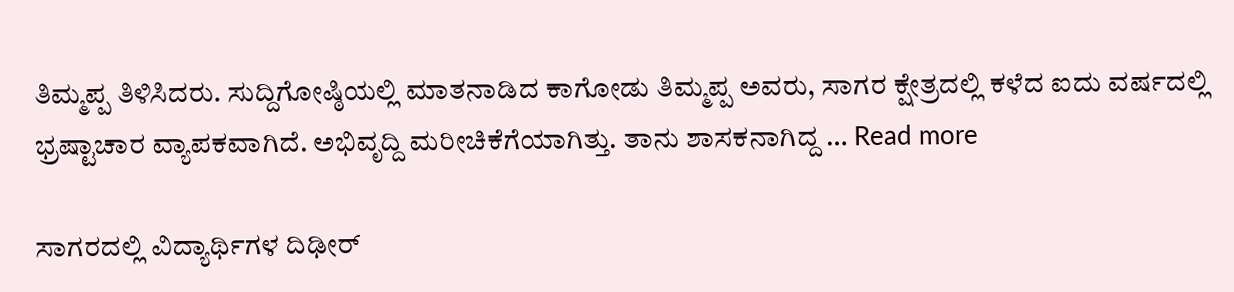ತಿಮ್ಮಪ್ಪ ತಿಳಿಸಿದರು. ಸುದ್ದಿಗೋಷ್ಠಿಯಲ್ಲಿ ಮಾತನಾಡಿದ ಕಾಗೋಡು ತಿಮ್ಮಪ್ಪ ಅವರು, ಸಾಗರ ಕ್ಷೇತ್ರದಲ್ಲಿ ಕಳೆದ ಐದು ವರ್ಷದಲ್ಲಿ ಭ್ರಷ್ಟಾಚಾರ ವ್ಯಾಪಕವಾಗಿದೆ. ಅಭಿವೃದ್ದಿ ಮರೀಚಿಕೆಗೆಯಾಗಿತ್ತು. ತಾನು ಶಾಸಕನಾಗಿದ್ದ … Read more

ಸಾಗರದಲ್ಲಿ ವಿದ್ಯಾರ್ಥಿಗಳ ದಿಢೀರ್‌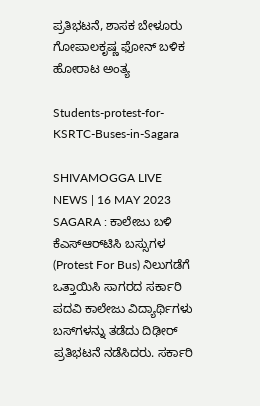ಪ್ರತಿಭಟನೆ, ಶಾಸಕ ಬೇಳೂರು ಗೋಪಾಲಕೃಷ್ಣ ಫೋನ್‌ ಬಳಿಕ ಹೋರಾಟ ಅಂತ್ಯ

Students-protest-for-KSRTC-Buses-in-Sagara

SHIVAMOGGA LIVE NEWS | 16 MAY 2023 SAGARA : ಕಾಲೇಜು ಬಳಿ ಕೆಎಸ್‌ಆರ್‌ಟಿಸಿ ಬಸ್ಸುಗಳ (Protest For Bus) ನಿಲುಗಡೆಗೆ ಒತ್ತಾಯಿಸಿ ಸಾಗರದ ಸರ್ಕಾರಿ ಪದವಿ ಕಾಲೇಜು ವಿದ್ಯಾರ್ಥಿಗಳು ಬಸ್‌ಗಳನ್ನು ತಡೆದು ದಿಢೀರ್‌ ಪ್ರತಿಭಟನೆ ನಡೆಸಿದರು. ಸರ್ಕಾರಿ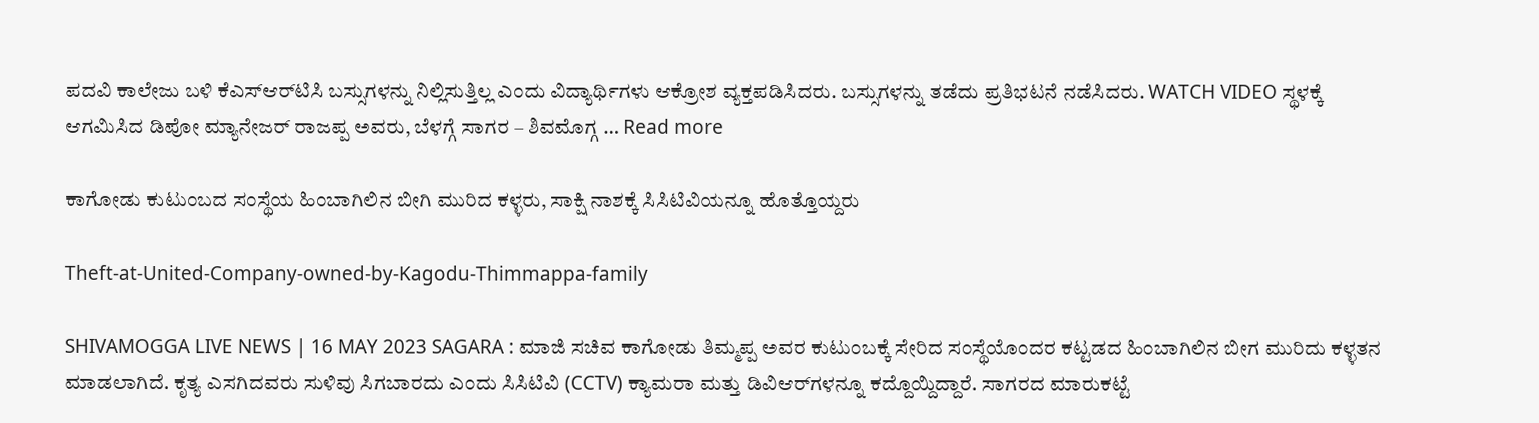ಪದವಿ ಕಾಲೇಜು ಬಳಿ ಕೆಎಸ್‌ಆರ್‌ಟಿಸಿ ಬಸ್ಸುಗಳನ್ನು ನಿಲ್ಲಿಸುತ್ತಿಲ್ಲ ಎಂದು ವಿದ್ಯಾರ್ಥಿಗಳು ಆಕ್ರೋಶ ವ್ಯಕ್ತಪಡಿಸಿದರು. ಬಸ್ಸುಗಳನ್ನು ತಡೆದು ಪ್ರತಿಭಟನೆ ನಡೆಸಿದರು. WATCH VIDEO ಸ್ಥಳಕ್ಕೆ ಆಗಮಿಸಿದ ಡಿಪೋ ಮ್ಯಾನೇಜರ್‌ ರಾಜಪ್ಪ ಅವರು, ಬೆಳಗ್ಗೆ ಸಾಗರ – ಶಿವಮೊಗ್ಗ … Read more

ಕಾಗೋಡು ಕುಟುಂಬದ ಸಂಸ್ಥೆಯ ಹಿಂಬಾಗಿಲಿನ ಬೀಗಿ ಮುರಿದ ಕಳ್ಳರು, ಸಾಕ್ಷಿ ನಾಶಕ್ಕೆ ಸಿಸಿಟಿವಿಯನ್ನೂ ಹೊತ್ತೊಯ್ದರು

Theft-at-United-Company-owned-by-Kagodu-Thimmappa-family

SHIVAMOGGA LIVE NEWS | 16 MAY 2023 SAGARA : ಮಾಜಿ ಸಚಿವ ಕಾಗೋಡು ತಿಮ್ಮಪ್ಪ ಅವರ ಕುಟುಂಬಕ್ಕೆ ಸೇರಿದ ಸಂಸ್ಥೆಯೊಂದರ ಕಟ್ಟಡದ ಹಿಂಬಾಗಿಲಿನ ಬೀಗ ಮುರಿದು ಕಳ್ಳತನ ಮಾಡಲಾಗಿದೆ. ಕೃತ್ಯ ಎಸಗಿದವರು ಸುಳಿವು ಸಿಗಬಾರದು ಎಂದು ಸಿಸಿಟಿವಿ (CCTV) ಕ್ಯಾಮರಾ ಮತ್ತು ಡಿವಿಆರ್‌ಗಳನ್ನೂ ಕದ್ದೊಯ್ದಿದ್ದಾರೆ. ಸಾಗರದ ಮಾರುಕಟ್ಟೆ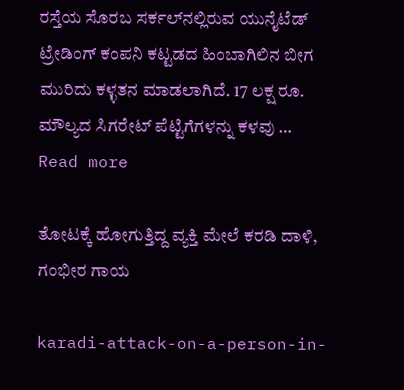ರಸ್ತೆಯ ಸೊರಬ ಸರ್ಕಲ್‌ನಲ್ಲಿರುವ ಯುನೈಟೆಡ್‌ ಟ್ರೇಡಿಂಗ್‌ ಕಂಪನಿ ಕಟ್ಟಡದ ಹಿಂಬಾಗಿಲಿನ ಬೀಗ ಮುರಿದು ಕಳ್ಳತನ ಮಾಡಲಾಗಿದೆ. 17 ಲಕ್ಷ ರೂ. ಮೌಲ್ಯದ ಸಿಗರೇಟ್‌ ಪೆಟ್ಟಿಗೆಗಳನ್ನು ಕಳವು … Read more

ತೋಟಕ್ಕೆ ಹೋಗುತ್ತಿದ್ದ ವ್ಯಕ್ತಿ ಮೇಲೆ ಕರಡಿ ದಾಳಿ, ಗಂಭೀರ ಗಾಯ

karadi-attack-on-a-person-in-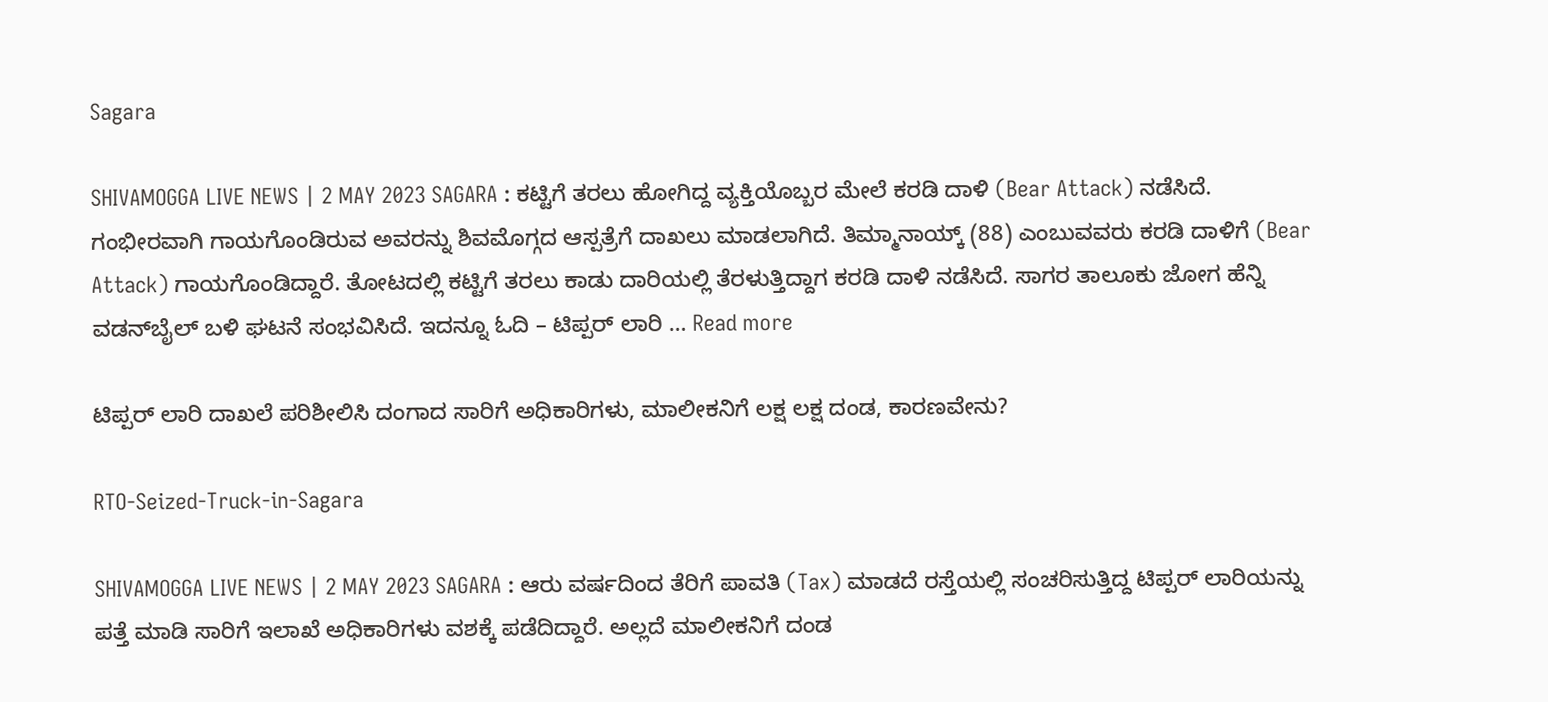Sagara

SHIVAMOGGA LIVE NEWS | 2 MAY 2023 SAGARA : ಕಟ್ಟಿಗೆ ತರಲು ಹೋಗಿದ್ದ ವ್ಯಕ್ತಿಯೊಬ್ಬರ ಮೇಲೆ ಕರಡಿ ದಾಳಿ (Bear Attack) ನಡೆಸಿದೆ. ಗಂಭೀರವಾಗಿ ಗಾಯಗೊಂಡಿರುವ ಅವರನ್ನು ಶಿವಮೊಗ್ಗದ ಆಸ್ಪತ್ರೆಗೆ ದಾಖಲು ಮಾಡಲಾಗಿದೆ. ತಿಮ್ಮಾನಾಯ್ಕ್‌ (88) ಎಂಬುವವರು ಕರಡಿ ದಾಳಿಗೆ (Bear Attack) ಗಾಯಗೊಂಡಿದ್ದಾರೆ. ತೋಟದಲ್ಲಿ ಕಟ್ಟಿಗೆ ತರಲು ಕಾಡು ದಾರಿಯಲ್ಲಿ ತೆರಳುತ್ತಿದ್ದಾಗ ಕರಡಿ ದಾಳಿ ನಡೆಸಿದೆ. ಸಾಗರ ತಾಲೂಕು ಜೋಗ ಹೆನ್ನಿ ವಡನ್‌ಬೈಲ್‌ ಬಳಿ ಘಟನೆ ಸಂಭವಿಸಿದೆ. ಇದನ್ನೂ ಓದಿ – ಟಿಪ್ಪರ್‌ ಲಾರಿ … Read more

ಟಿಪ್ಪರ್‌ ಲಾರಿ ದಾಖಲೆ ಪರಿಶೀಲಿಸಿ ದಂಗಾದ ಸಾರಿಗೆ ಅಧಿಕಾರಿಗಳು, ಮಾಲೀಕನಿಗೆ ಲಕ್ಷ ಲಕ್ಷ ದಂಡ, ಕಾರಣವೇನು?

RTO-Seized-Truck-in-Sagara

SHIVAMOGGA LIVE NEWS | 2 MAY 2023 SAGARA : ಆರು ವರ್ಷದಿಂದ ತೆರಿಗೆ ಪಾವತಿ (Tax) ಮಾಡದೆ ರಸ್ತೆಯಲ್ಲಿ ಸಂಚರಿಸುತ್ತಿದ್ದ ಟಿಪ್ಪರ್‌ ಲಾರಿಯನ್ನು ಪತ್ತೆ ಮಾಡಿ ಸಾರಿಗೆ ಇಲಾಖೆ ಅಧಿಕಾರಿಗಳು ವಶಕ್ಕೆ ಪಡೆದಿದ್ದಾರೆ. ಅಲ್ಲದೆ ಮಾಲೀಕನಿಗೆ ದಂಡ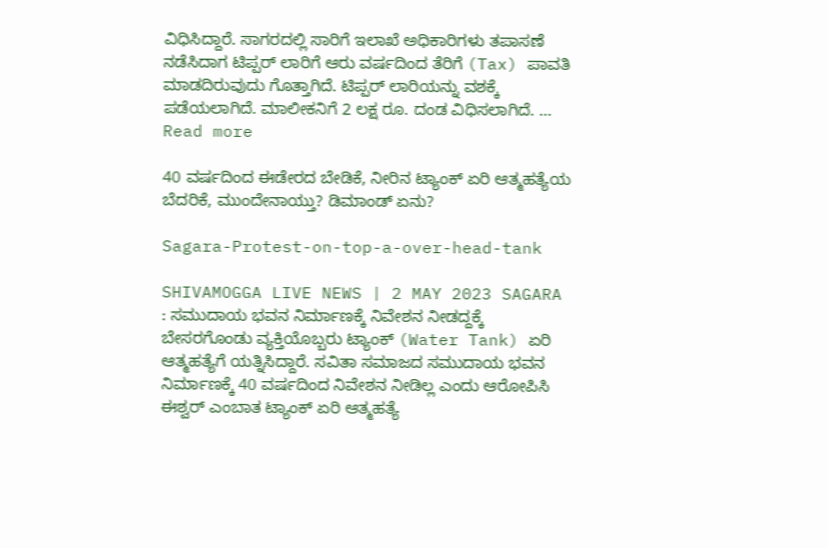ವಿಧಿಸಿದ್ದಾರೆ. ಸಾಗರದಲ್ಲಿ ಸಾರಿಗೆ ಇಲಾಖೆ ಅಧಿಕಾರಿಗಳು ತಪಾಸಣೆ ನಡೆಸಿದಾಗ ಟಿಪ್ಪರ್‌ ಲಾರಿಗೆ ಆರು ವರ್ಷದಿಂದ ತೆರಿಗೆ (Tax) ಪಾವತಿ ಮಾಡದಿರುವುದು ಗೊತ್ತಾಗಿದೆ. ಟಿಪ್ಪರ್‌ ಲಾರಿಯನ್ನು ವಶಕ್ಕೆ ಪಡೆಯಲಾಗಿದೆ. ಮಾಲೀಕನಿಗೆ 2 ಲಕ್ಷ ರೂ. ದಂಡ ವಿಧಿಸಲಾಗಿದೆ. … Read more

40 ವರ್ಷದಿಂದ ಈಡೇರದ ಬೇಡಿಕೆ, ನೀರಿನ ಟ್ಯಾಂಕ್‌ ಏರಿ ಆತ್ಮಹತ್ಯೆಯ ಬೆದರಿಕೆ, ಮುಂದೇನಾಯ್ತು? ಡಿಮಾಂಡ್‌ ಏನು?

Sagara-Protest-on-top-a-over-head-tank

SHIVAMOGGA LIVE NEWS | 2 MAY 2023 SAGARA : ಸಮುದಾಯ ಭವನ ನಿರ್ಮಾಣಕ್ಕೆ ನಿವೇಶನ ನೀಡದ್ದಕ್ಕೆ ಬೇಸರಗೊಂಡು ವ್ಯಕ್ತಿಯೊಬ್ಬರು ಟ್ಯಾಂಕ್‌ (Water Tank) ಏರಿ ಆತ್ಮಹತ್ಯೆಗೆ ಯತ್ನಿಸಿದ್ದಾರೆ. ಸವಿತಾ ಸಮಾಜದ ಸಮುದಾಯ ಭವನ ನಿರ್ಮಾಣಕ್ಕೆ 40 ವರ್ಷದಿಂದ ನಿವೇಶನ ನೀಡಿಲ್ಲ ಎಂದು ಆರೋಪಿಸಿ ಈಶ್ವರ್‌ ಎಂಬಾತ ಟ್ಯಾಂಕ್‌ ಏರಿ ಆತ್ಮಹತ್ಯೆ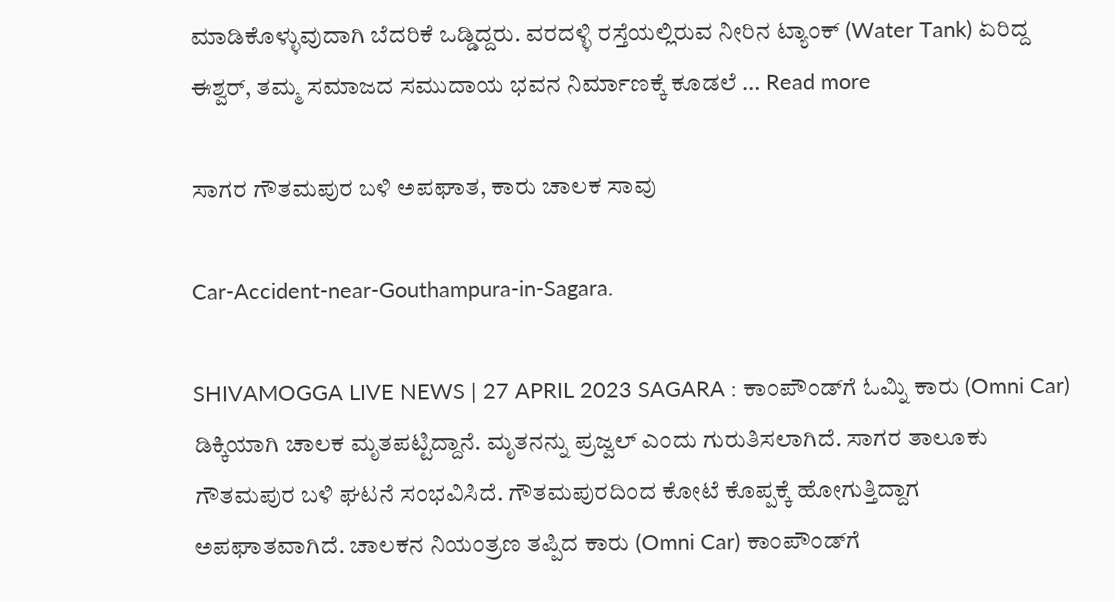ಮಾಡಿಕೊಳ್ಳುವುದಾಗಿ ಬೆದರಿಕೆ ಒಡ್ಡಿದ್ದರು. ವರದಳ್ಳಿ ರಸ್ತೆಯಲ್ಲಿರುವ ನೀರಿನ ಟ್ಯಾಂಕ್‌ (Water Tank) ಏರಿದ್ದ ಈಶ್ವರ್‌, ತಮ್ಮ ಸಮಾಜದ ಸಮುದಾಯ ಭವನ ನಿರ್ಮಾಣಕ್ಕೆ ಕೂಡಲೆ … Read more

ಸಾಗರ ಗೌತಮಪುರ ಬಳಿ ಅಪಘಾತ, ಕಾರು ಚಾಲಕ ಸಾವು

Car-Accident-near-Gouthampura-in-Sagara.

SHIVAMOGGA LIVE NEWS | 27 APRIL 2023 SAGARA : ಕಾಂಪೌಂಡ್‌ಗೆ ಓಮ್ನಿ ಕಾರು (Omni Car) ಡಿಕ್ಕಿಯಾಗಿ ಚಾಲಕ ಮೃತಪಟ್ಟಿದ್ದಾನೆ. ಮೃತನನ್ನು ಪ್ರಜ್ವಲ್‌ ಎಂದು ಗುರುತಿಸಲಾಗಿದೆ. ಸಾಗರ ತಾಲೂಕು ಗೌತಮಪುರ ಬಳಿ ಘಟನೆ ಸಂಭವಿಸಿದೆ. ಗೌತಮಪುರದಿಂದ ಕೋಟೆ ಕೊಪ್ಪಕ್ಕೆ ಹೋಗುತ್ತಿದ್ದಾಗ ಅಪಘಾತವಾಗಿದೆ. ಚಾಲಕನ ನಿಯಂತ್ರಣ ತಪ್ಪಿದ ಕಾರು (Omni Car) ಕಾಂಪೌಂಡ್‌ಗೆ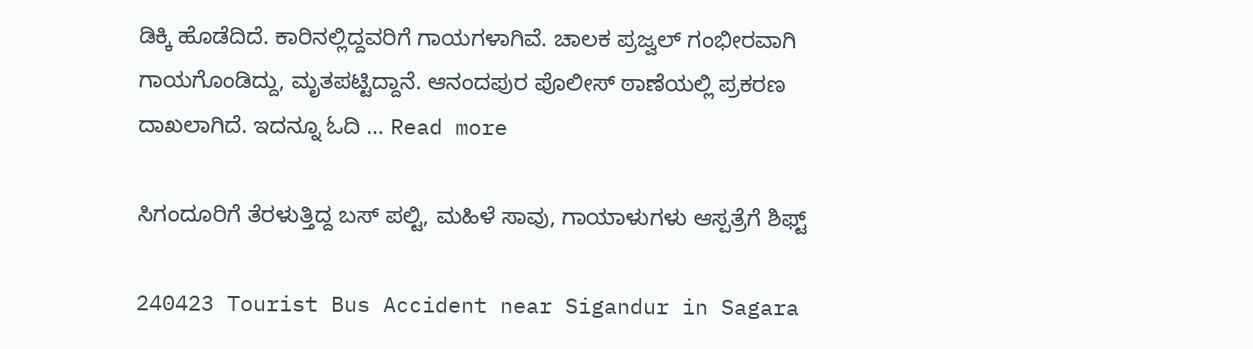ಡಿಕ್ಕಿ ಹೊಡೆದಿದೆ. ಕಾರಿನಲ್ಲಿದ್ದವರಿಗೆ ಗಾಯಗಳಾಗಿವೆ. ಚಾಲಕ ಪ್ರಜ್ವಲ್‌ ಗಂಭೀರವಾಗಿ ಗಾಯಗೊಂಡಿದ್ದು, ಮೃತಪಟ್ಟಿದ್ದಾನೆ. ಆನಂದಪುರ ಪೊಲೀಸ್‌ ಠಾಣೆಯಲ್ಲಿ ಪ್ರಕರಣ ದಾಖಲಾಗಿದೆ. ಇದನ್ನೂ ಓದಿ … Read more

ಸಿಗಂದೂರಿಗೆ ತೆರಳುತ್ತಿದ್ದ ಬಸ್‌ ಪಲ್ಟಿ, ಮಹಿಳೆ ಸಾವು, ಗಾಯಾಳುಗಳು ಆಸ್ಪತ್ರೆಗೆ ಶಿಫ್ಟ್‌

240423 Tourist Bus Accident near Sigandur in Sagara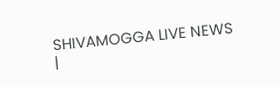SHIVAMOGGA LIVE NEWS |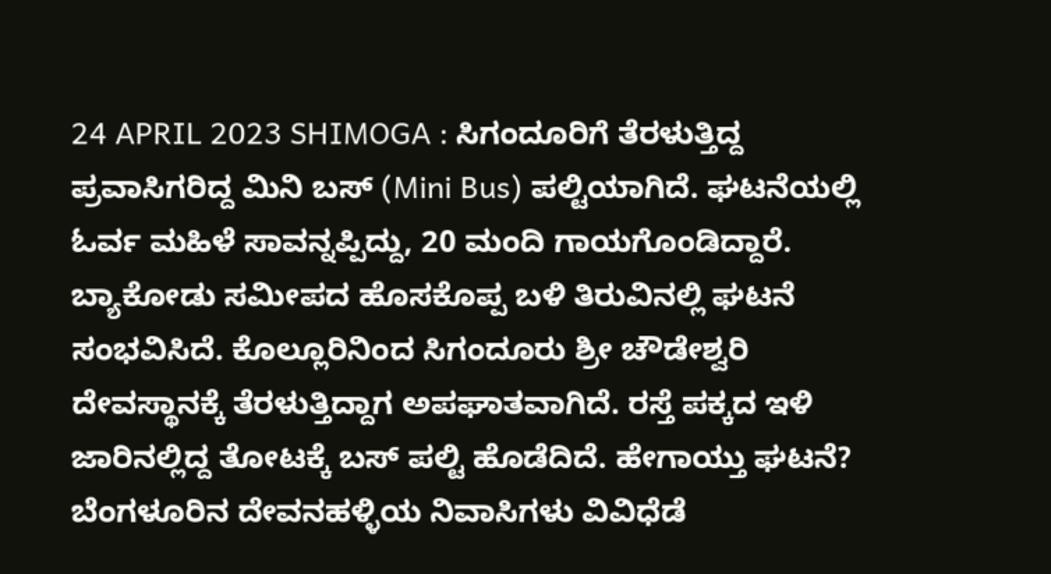24 APRIL 2023 SHIMOGA : ಸಿಗಂದೂರಿಗೆ ತೆರಳುತ್ತಿದ್ದ ಪ್ರವಾಸಿಗರಿದ್ದ ಮಿನಿ ಬಸ್‌ (Mini Bus) ಪಲ್ಟಿಯಾಗಿದೆ. ಘಟನೆಯಲ್ಲಿ ಓರ್ವ ಮಹಿಳೆ ಸಾವನ್ನಪ್ಪಿದ್ದು, 20 ಮಂದಿ ಗಾಯಗೊಂಡಿದ್ದಾರೆ. ಬ್ಯಾಕೋಡು ಸಮೀಪದ ಹೊಸಕೊಪ್ಪ ಬಳಿ ತಿರುವಿನಲ್ಲಿ ಘಟನೆ ಸಂಭವಿಸಿದೆ. ಕೊಲ್ಲೂರಿನಿಂದ ಸಿಗಂದೂರು ಶ್ರೀ ಚೌಡೇಶ್ವರಿ ದೇವಸ್ಥಾನಕ್ಕೆ ತೆರಳುತ್ತಿದ್ದಾಗ ಅಪಘಾತವಾಗಿದೆ. ರಸ್ತೆ ಪಕ್ಕದ ಇಳಿ ಜಾರಿನಲ್ಲಿದ್ದ ತೋಟಕ್ಕೆ ಬಸ್‌ ಪಲ್ಟಿ ಹೊಡೆದಿದೆ. ಹೇಗಾಯ್ತು ಘಟನೆ? ಬೆಂಗಳೂರಿನ ದೇವನಹಳ್ಳಿಯ ನಿವಾಸಿಗಳು ವಿವಿಧೆಡೆ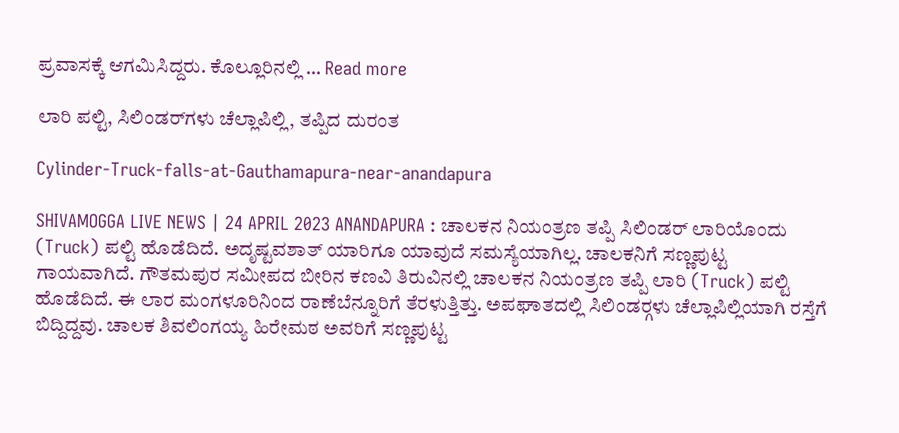ಪ್ರವಾಸಕ್ಕೆ ಆಗಮಿಸಿದ್ದರು. ಕೊಲ್ಲೂರಿನಲ್ಲಿ … Read more

ಲಾರಿ ಪಲ್ಟಿ, ಸಿಲಿಂಡರ್‌ಗಳು ಚೆಲ್ಲಾಪಿಲ್ಲಿ, ತಪ್ಪಿದ ದುರಂತ

Cylinder-Truck-falls-at-Gauthamapura-near-anandapura

SHIVAMOGGA LIVE NEWS | 24 APRIL 2023 ANANDAPURA : ಚಾಲಕನ ನಿಯಂತ್ರಣ ತಪ್ಪಿ ಸಿಲಿಂಡರ್ ಲಾರಿಯೊಂದು (Truck) ಪಲ್ಟಿ ಹೊಡೆದಿದೆ. ಅದೃಷ್ಟವಶಾತ್ ಯಾರಿಗೂ ಯಾವುದೆ ಸಮಸ್ಯೆಯಾಗಿಲ್ಲ. ಚಾಲಕನಿಗೆ ಸಣ್ಣಪುಟ್ಟ ಗಾಯವಾಗಿದೆ. ಗೌತಮಪುರ ಸಮೀಪದ ಬೀರಿನ ಕಣವಿ ತಿರುವಿನಲ್ಲಿ ಚಾಲಕನ ನಿಯಂತ್ರಣ ತಪ್ಪಿ ಲಾರಿ (Truck) ಪಲ್ಟಿ ಹೊಡೆದಿದೆ. ಈ ಲಾರ ಮಂಗಳೂರಿನಿಂದ ರಾಣೆಬೆನ್ನೂರಿಗೆ ತೆರಳುತ್ತಿತ್ತು. ಅಪಘಾತದಲ್ಲಿ ಸಿಲಿಂಡರ್‍ಗಳು ಚೆಲ್ಲಾಪಿಲ್ಲಿಯಾಗಿ ರಸ್ತೆಗೆ  ಬಿದ್ದಿದ್ದವು. ಚಾಲಕ ಶಿವಲಿಂಗಯ್ಯ ಹಿರೇಮಠ ಅವರಿಗೆ ಸಣ್ಣಪುಟ್ಟ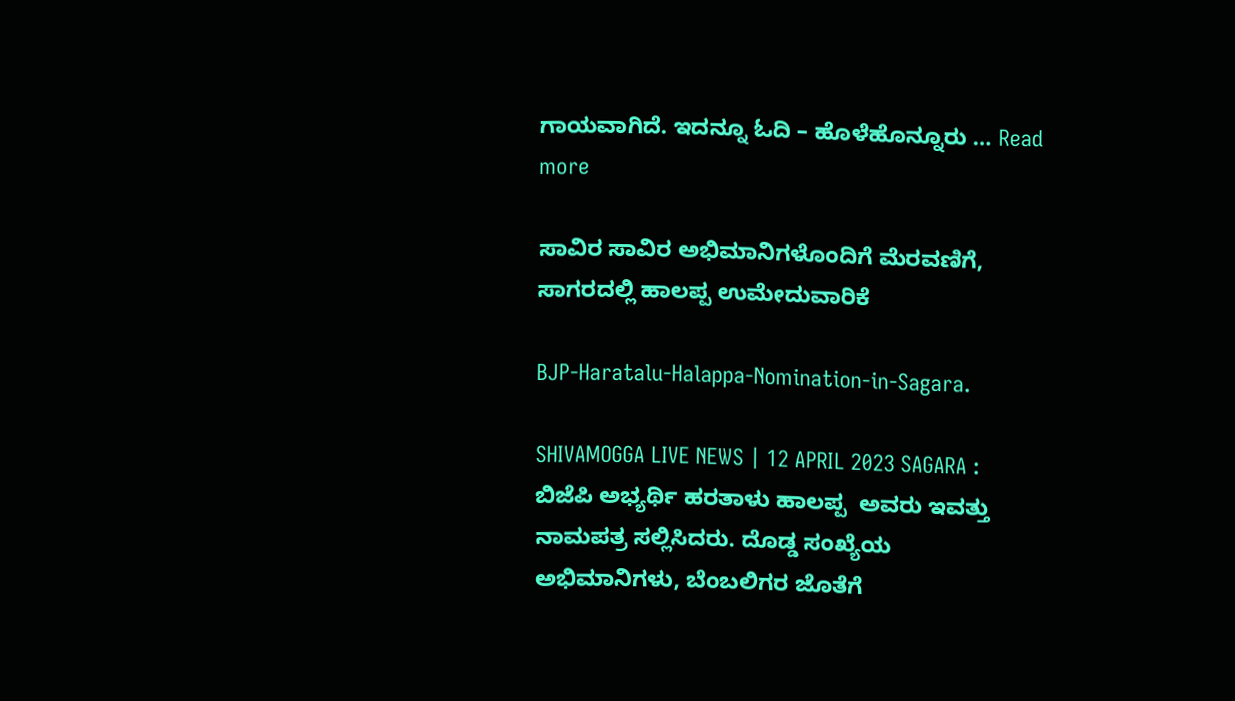ಗಾಯವಾಗಿದೆ. ಇದನ್ನೂ ಓದಿ – ಹೊಳೆಹೊನ್ನೂರು … Read more

ಸಾವಿರ ಸಾವಿರ ಅಭಿಮಾನಿಗಳೊಂದಿಗೆ ಮೆರವಣಿಗೆ, ಸಾಗರದಲ್ಲಿ ಹಾಲಪ್ಪ ಉಮೇದುವಾರಿಕೆ

BJP-Haratalu-Halappa-Nomination-in-Sagara.

SHIVAMOGGA LIVE NEWS | 12 APRIL 2023 SAGARA : ಬಿಜೆಪಿ ಅಭ್ಯರ್ಥಿ ಹರತಾಳು ಹಾಲಪ್ಪ  ಅವರು ಇವತ್ತು ನಾಮಪತ್ರ ಸಲ್ಲಿಸಿದರು. ದೊಡ್ಡ ಸಂಖ್ಯೆಯ ಅಭಿಮಾನಿಗಳು, ಬೆಂಬಲಿಗರ ಜೊತೆಗೆ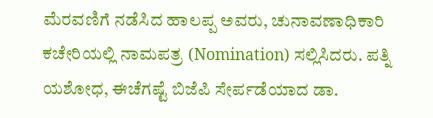ಮೆರವಣಿಗೆ ನಡೆಸಿದ ಹಾಲಪ್ಪ ಅವರು, ಚುನಾವಣಾಧಿಕಾರಿ ಕಚೇರಿಯಲ್ಲಿ ನಾಮಪತ್ರ (Nomination) ಸಲ್ಲಿಸಿದರು. ಪತ್ನಿ ಯಶೋಧ, ಈಚೆಗಷ್ಟೆ ಬಿಜೆಪಿ ಸೇರ್ಪಡೆಯಾದ ಡಾ.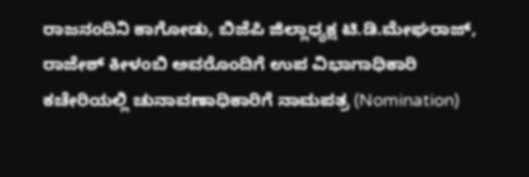ರಾಜನಂದಿನಿ ಕಾಗೋಡು, ಬಿಜೆಪಿ ಜಿಲ್ಲಾಧ್ಯಕ್ಷ ಟಿ.ಡಿ.ಮೇಘರಾಜ್‌, ರಾಜೇಶ್‌ ಕೀಳಂಬಿ ಅವರೊಂದಿಗೆ ಉಪ ವಿಭಾಗಾಧಿಕಾರಿ ಕಚೇರಿಯಲ್ಲಿ ಚುನಾವಣಾಧಿಕಾರಿಗೆ ನಾಮಪತ್ರ (Nomination)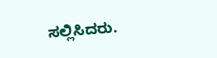ಸಲ್ಲಿಸಿದರು.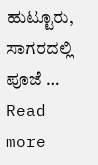ಹುಟ್ಟೂರು, ಸಾಗರದಲ್ಲಿ ಪೂಜೆ … Read more